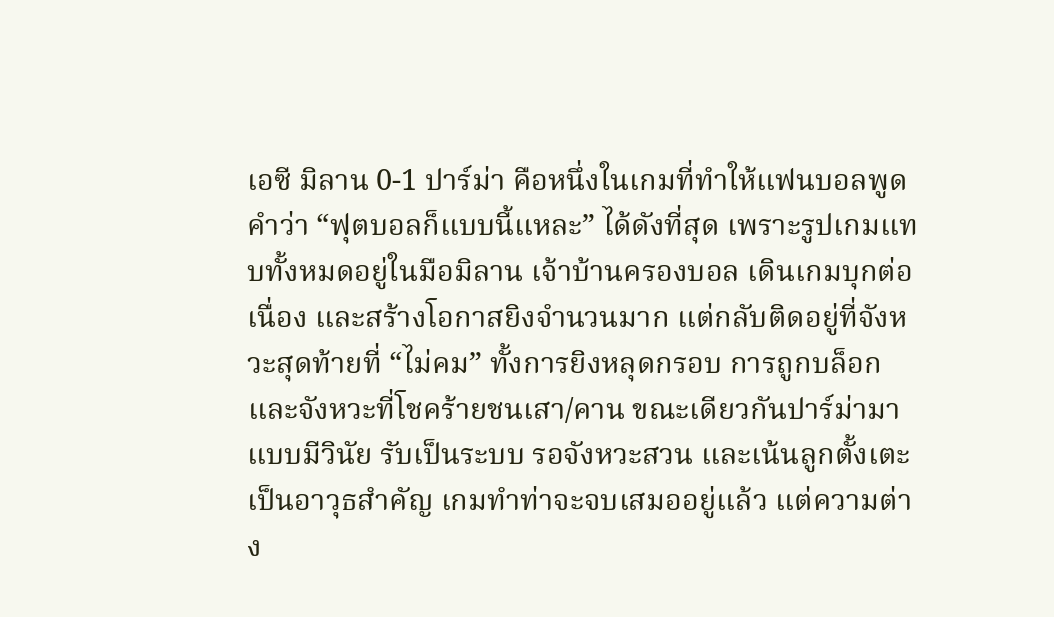เอซี มิลาน 0-1 ปาร์ม่า คือหนึ่งในเกมที่ทำให้แฟนบอลพูดคำว่า “ฟุตบอลก็แบบนี้แหละ” ได้ดังที่สุด เพราะรูปเกมแทบทั้งหมดอยู่ในมือมิลาน เจ้าบ้านครองบอล เดินเกมบุกต่อเนื่อง และสร้างโอกาสยิงจำนวนมาก แต่กลับติดอยู่ที่จังหวะสุดท้ายที่ “ไม่คม” ทั้งการยิงหลุดกรอบ การถูกบล็อก และจังหวะที่โชคร้ายชนเสา/คาน ขณะเดียวกันปาร์ม่ามาแบบมีวินัย รับเป็นระบบ รอจังหวะสวน และเน้นลูกตั้งเตะเป็นอาวุธสำคัญ เกมทำท่าจะจบเสมออยู่แล้ว แต่ความต่าง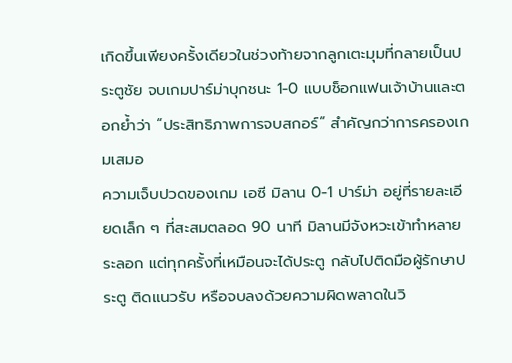เกิดขึ้นเพียงครั้งเดียวในช่วงท้ายจากลูกเตะมุมที่กลายเป็นประตูชัย จบเกมปาร์ม่าบุกชนะ 1-0 แบบช็อกแฟนเจ้าบ้านและตอกย้ำว่า “ประสิทธิภาพการจบสกอร์” สำคัญกว่าการครองเกมเสมอ
ความเจ็บปวดของเกม เอซี มิลาน 0-1 ปาร์ม่า อยู่ที่รายละเอียดเล็ก ๆ ที่สะสมตลอด 90 นาที มิลานมีจังหวะเข้าทำหลายระลอก แต่ทุกครั้งที่เหมือนจะได้ประตู กลับไปติดมือผู้รักษาประตู ติดแนวรับ หรือจบลงด้วยความผิดพลาดในวิ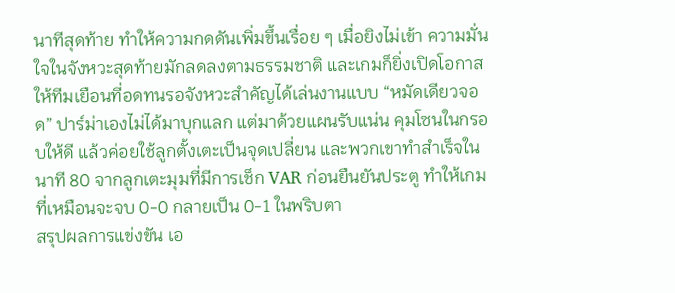นาทีสุดท้าย ทำให้ความกดดันเพิ่มขึ้นเรื่อย ๆ เมื่อยิงไม่เข้า ความมั่นใจในจังหวะสุดท้ายมักลดลงตามธรรมชาติ และเกมก็ยิ่งเปิดโอกาสให้ทีมเยือนที่อดทนรอจังหวะสำคัญได้เล่นงานแบบ “หมัดเดียวจอด” ปาร์ม่าเองไม่ได้มาบุกแลก แต่มาด้วยแผนรับแน่น คุมโซนในกรอบให้ดี แล้วค่อยใช้ลูกตั้งเตะเป็นจุดเปลี่ยน และพวกเขาทำสำเร็จในนาที 80 จากลูกเตะมุมที่มีการเช็ก VAR ก่อนยืนยันประตู ทำให้เกมที่เหมือนจะจบ 0-0 กลายเป็น 0-1 ในพริบตา
สรุปผลการแข่งขัน เอ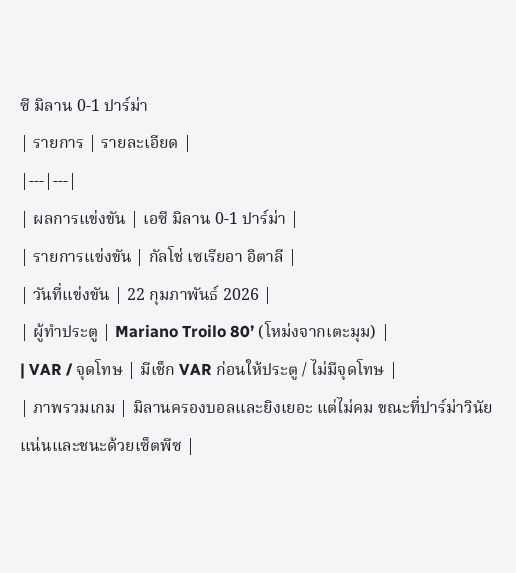ซี มิลาน 0-1 ปาร์ม่า
| รายการ | รายละเอียด |
|---|---|
| ผลการแข่งขัน | เอซี มิลาน 0-1 ปาร์ม่า |
| รายการแข่งขัน | กัลโช่ เซเรียอา อิตาลี |
| วันที่แข่งขัน | 22 กุมภาพันธ์ 2026 |
| ผู้ทำประตู | Mariano Troilo 80’ (โหม่งจากเตะมุม) |
| VAR / จุดโทษ | มีเช็ก VAR ก่อนให้ประตู / ไม่มีจุดโทษ |
| ภาพรวมเกม | มิลานครองบอลและยิงเยอะ แต่ไม่คม ขณะที่ปาร์ม่าวินัยแน่นและชนะด้วยเซ็ตพีซ |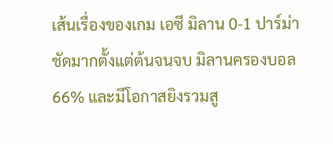เส้นเรื่องของเกม เอซี มิลาน 0-1 ปาร์ม่า ชัดมากตั้งแต่ต้นจนจบ มิลานครองบอล 66% และมีโอกาสยิงรวมสู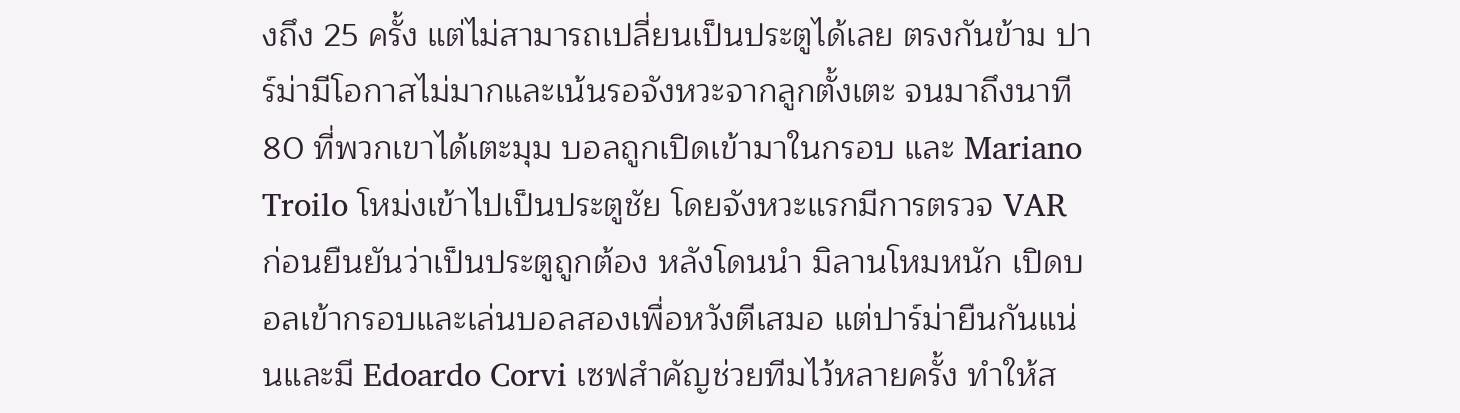งถึง 25 ครั้ง แต่ไม่สามารถเปลี่ยนเป็นประตูได้เลย ตรงกันข้าม ปาร์ม่ามีโอกาสไม่มากและเน้นรอจังหวะจากลูกตั้งเตะ จนมาถึงนาที 80 ที่พวกเขาได้เตะมุม บอลถูกเปิดเข้ามาในกรอบ และ Mariano Troilo โหม่งเข้าไปเป็นประตูชัย โดยจังหวะแรกมีการตรวจ VAR ก่อนยืนยันว่าเป็นประตูถูกต้อง หลังโดนนำ มิลานโหมหนัก เปิดบอลเข้ากรอบและเล่นบอลสองเพื่อหวังตีเสมอ แต่ปาร์ม่ายืนกันแน่นและมี Edoardo Corvi เซฟสำคัญช่วยทีมไว้หลายครั้ง ทำให้ส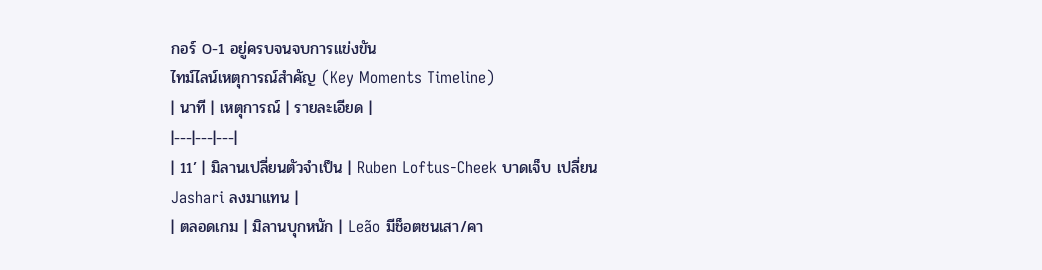กอร์ 0-1 อยู่ครบจนจบการแข่งขัน
ไทม์ไลน์เหตุการณ์สำคัญ (Key Moments Timeline)
| นาที | เหตุการณ์ | รายละเอียด |
|---|---|---|
| 11’ | มิลานเปลี่ยนตัวจำเป็น | Ruben Loftus-Cheek บาดเจ็บ เปลี่ยน Jashari ลงมาแทน |
| ตลอดเกม | มิลานบุกหนัก | Leão มีช็อตชนเสา/คา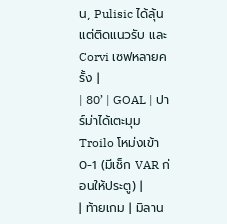น, Pulisic ได้ลุ้นแต่ติดแนวรับ และ Corvi เซฟหลายครั้ง |
| 80’ | GOAL | ปาร์ม่าได้เตะมุม Troilo โหม่งเข้า 0-1 (มีเช็ก VAR ก่อนให้ประตู) |
| ท้ายเกม | มิลาน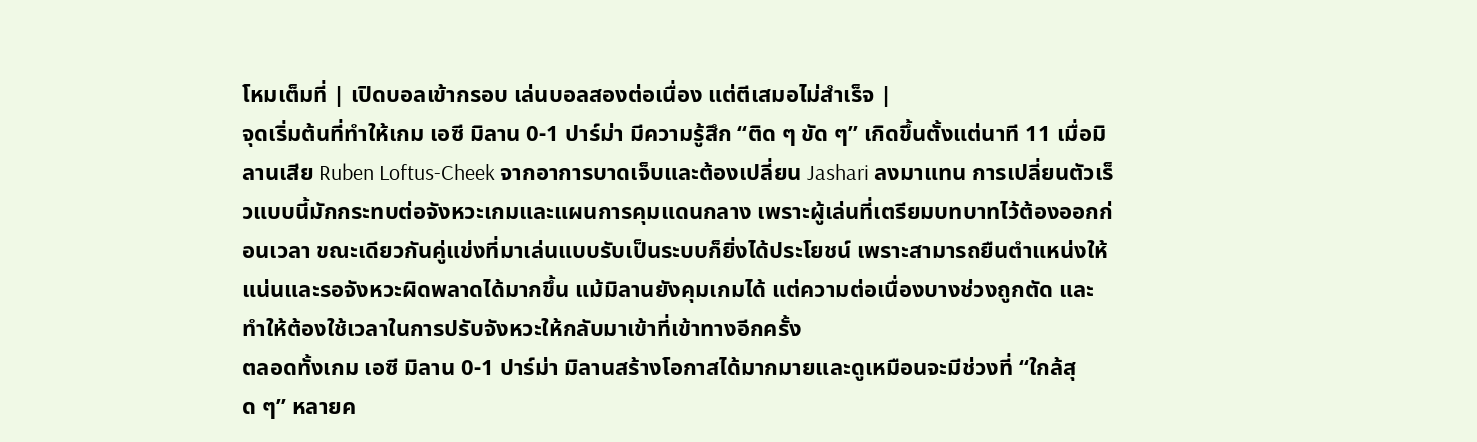โหมเต็มที่ | เปิดบอลเข้ากรอบ เล่นบอลสองต่อเนื่อง แต่ตีเสมอไม่สำเร็จ |
จุดเริ่มต้นที่ทำให้เกม เอซี มิลาน 0-1 ปาร์ม่า มีความรู้สึก “ติด ๆ ขัด ๆ” เกิดขึ้นตั้งแต่นาที 11 เมื่อมิลานเสีย Ruben Loftus-Cheek จากอาการบาดเจ็บและต้องเปลี่ยน Jashari ลงมาแทน การเปลี่ยนตัวเร็วแบบนี้มักกระทบต่อจังหวะเกมและแผนการคุมแดนกลาง เพราะผู้เล่นที่เตรียมบทบาทไว้ต้องออกก่อนเวลา ขณะเดียวกันคู่แข่งที่มาเล่นแบบรับเป็นระบบก็ยิ่งได้ประโยชน์ เพราะสามารถยืนตำแหน่งให้แน่นและรอจังหวะผิดพลาดได้มากขึ้น แม้มิลานยังคุมเกมได้ แต่ความต่อเนื่องบางช่วงถูกตัด และทำให้ต้องใช้เวลาในการปรับจังหวะให้กลับมาเข้าที่เข้าทางอีกครั้ง
ตลอดทั้งเกม เอซี มิลาน 0-1 ปาร์ม่า มิลานสร้างโอกาสได้มากมายและดูเหมือนจะมีช่วงที่ “ใกล้สุด ๆ” หลายค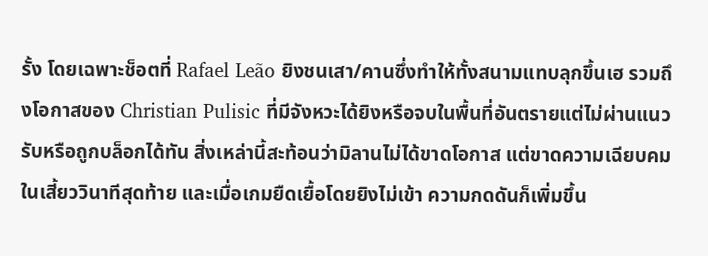รั้ง โดยเฉพาะช็อตที่ Rafael Leão ยิงชนเสา/คานซึ่งทำให้ทั้งสนามแทบลุกขึ้นเฮ รวมถึงโอกาสของ Christian Pulisic ที่มีจังหวะได้ยิงหรือจบในพื้นที่อันตรายแต่ไม่ผ่านแนวรับหรือถูกบล็อกได้ทัน สิ่งเหล่านี้สะท้อนว่ามิลานไม่ได้ขาดโอกาส แต่ขาดความเฉียบคมในเสี้ยววินาทีสุดท้าย และเมื่อเกมยืดเยื้อโดยยิงไม่เข้า ความกดดันก็เพิ่มขึ้น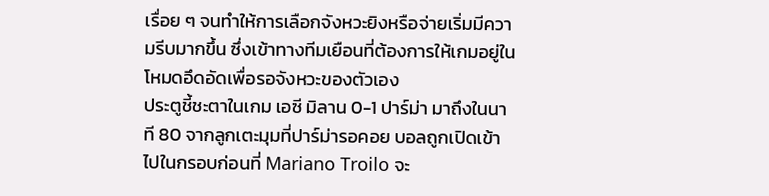เรื่อย ๆ จนทำให้การเลือกจังหวะยิงหรือจ่ายเริ่มมีความรีบมากขึ้น ซึ่งเข้าทางทีมเยือนที่ต้องการให้เกมอยู่ในโหมดอึดอัดเพื่อรอจังหวะของตัวเอง
ประตูชี้ชะตาในเกม เอซี มิลาน 0-1 ปาร์ม่า มาถึงในนาที 80 จากลูกเตะมุมที่ปาร์ม่ารอคอย บอลถูกเปิดเข้าไปในกรอบก่อนที่ Mariano Troilo จะ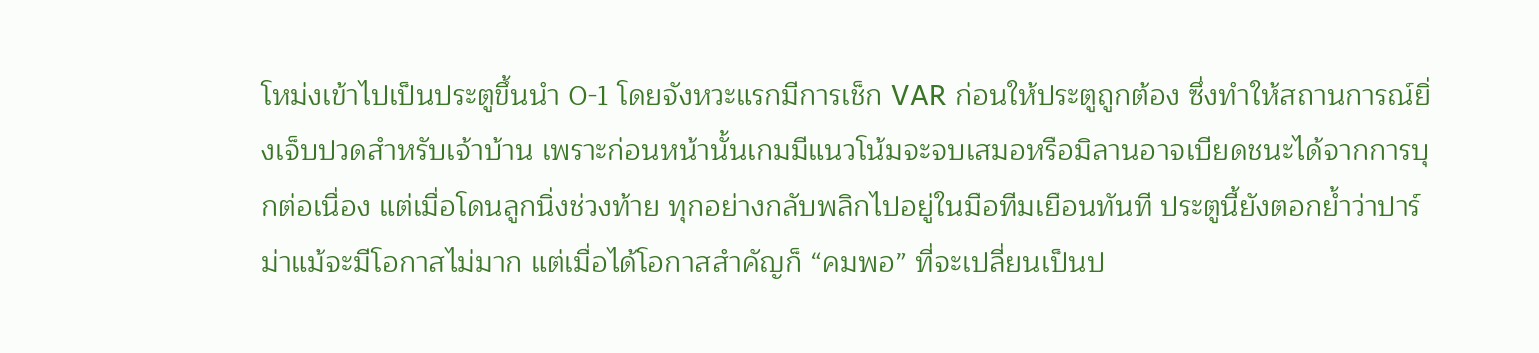โหม่งเข้าไปเป็นประตูขึ้นนำ 0-1 โดยจังหวะแรกมีการเช็ก VAR ก่อนให้ประตูถูกต้อง ซึ่งทำให้สถานการณ์ยิ่งเจ็บปวดสำหรับเจ้าบ้าน เพราะก่อนหน้านั้นเกมมีแนวโน้มจะจบเสมอหรือมิลานอาจเบียดชนะได้จากการบุกต่อเนื่อง แต่เมื่อโดนลูกนิ่งช่วงท้าย ทุกอย่างกลับพลิกไปอยู่ในมือทีมเยือนทันที ประตูนี้ยังตอกย้ำว่าปาร์ม่าแม้จะมีโอกาสไม่มาก แต่เมื่อได้โอกาสสำคัญก็ “คมพอ” ที่จะเปลี่ยนเป็นป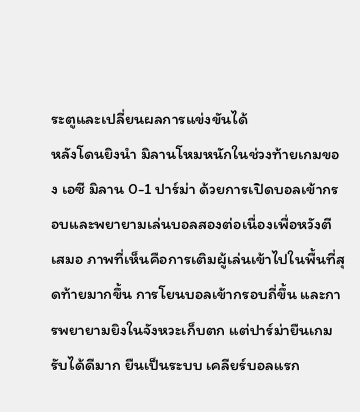ระตูและเปลี่ยนผลการแข่งขันได้
หลังโดนยิงนำ มิลานโหมหนักในช่วงท้ายเกมของ เอซี มิลาน 0-1 ปาร์ม่า ด้วยการเปิดบอลเข้ากรอบและพยายามเล่นบอลสองต่อเนื่องเพื่อหวังตีเสมอ ภาพที่เห็นคือการเติมผู้เล่นเข้าไปในพื้นที่สุดท้ายมากขึ้น การโยนบอลเข้ากรอบถี่ขึ้น และการพยายามยิงในจังหวะเก็บตก แต่ปาร์ม่ายืนเกมรับได้ดีมาก ยืนเป็นระบบ เคลียร์บอลแรก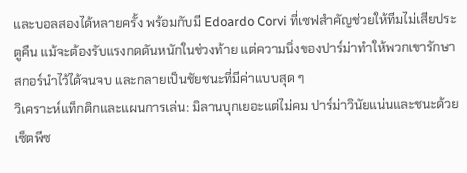และบอลสองได้หลายครั้ง พร้อมกับมี Edoardo Corvi ที่เซฟสำคัญช่วยให้ทีมไม่เสียประตูคืน แม้จะต้องรับแรงกดดันหนักในช่วงท้าย แต่ความนิ่งของปาร์ม่าทำให้พวกเขารักษาสกอร์นำไว้ได้จนจบ และกลายเป็นชัยชนะที่มีค่าแบบสุด ๆ
วิเคราะห์แท็กติกและแผนการเล่น: มิลานบุกเยอะแต่ไม่คม ปาร์ม่าวินัยแน่นและชนะด้วยเซ็ตพีซ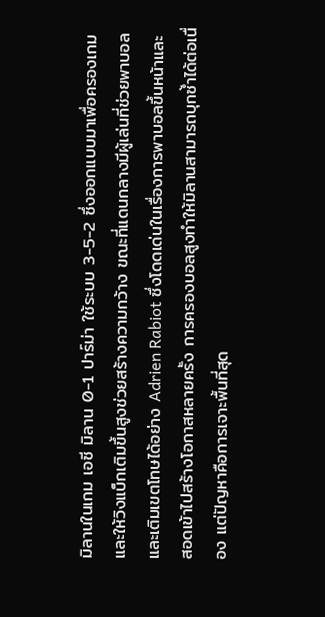มิลานในเกม เอซี มิลาน 0-1 ปาร์ม่า ใช้ระบบ 3-5-2 ซึ่งออกแบบมาเพื่อครองเกมและให้วิงแบ็กเติมขึ้นสูงช่วยสร้างความกว้าง ขณะที่แดนกลางมีผู้เล่นที่ช่วยพาบอลและเติมเขตโทษได้อย่าง Adrien Rabiot ซึ่งโดดเด่นในเรื่องการพาบอลขึ้นหน้าและสอดเข้าไปสร้างโอกาสหลายครั้ง การครองบอลสูงทำให้มิลานสามารถบุกซ้ำได้ต่อเนื่อง แต่ปัญหาคือการเจาะพื้นที่สุด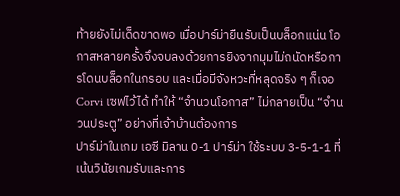ท้ายยังไม่เด็ดขาดพอ เมื่อปาร์ม่ายืนรับเป็นบล็อกแน่น โอกาสหลายครั้งจึงจบลงด้วยการยิงจากมุมไม่ถนัดหรือการโดนบล็อกในกรอบ และเมื่อมีจังหวะที่หลุดจริง ๆ ก็เจอ Corvi เซฟไว้ได้ ทำให้ “จำนวนโอกาส” ไม่กลายเป็น “จำนวนประตู” อย่างที่เจ้าบ้านต้องการ
ปาร์ม่าในเกม เอซี มิลาน 0-1 ปาร์ม่า ใช้ระบบ 3-5-1-1 ที่เน้นวินัยเกมรับและการ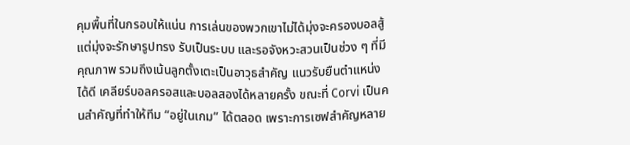คุมพื้นที่ในกรอบให้แน่น การเล่นของพวกเขาไม่ได้มุ่งจะครองบอลสู้ แต่มุ่งจะรักษารูปทรง รับเป็นระบบ และรอจังหวะสวนเป็นช่วง ๆ ที่มีคุณภาพ รวมถึงเน้นลูกตั้งเตะเป็นอาวุธสำคัญ แนวรับยืนตำแหน่งได้ดี เคลียร์บอลครอสและบอลสองได้หลายครั้ง ขณะที่ Corvi เป็นคนสำคัญที่ทำให้ทีม “อยู่ในเกม” ได้ตลอด เพราะการเซฟสำคัญหลาย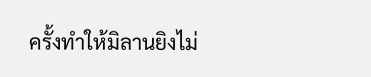ครั้งทำให้มิลานยิงไม่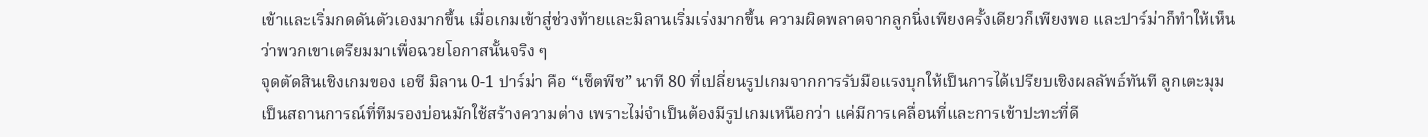เข้าและเริ่มกดดันตัวเองมากขึ้น เมื่อเกมเข้าสู่ช่วงท้ายและมิลานเริ่มเร่งมากขึ้น ความผิดพลาดจากลูกนิ่งเพียงครั้งเดียวก็เพียงพอ และปาร์ม่าก็ทำให้เห็นว่าพวกเขาเตรียมมาเพื่อฉวยโอกาสนั้นจริง ๆ
จุดตัดสินเชิงเกมของ เอซี มิลาน 0-1 ปาร์ม่า คือ “เซ็ตพีซ” นาที 80 ที่เปลี่ยนรูปเกมจากการรับมือแรงบุกให้เป็นการได้เปรียบเชิงผลลัพธ์ทันที ลูกเตะมุมเป็นสถานการณ์ที่ทีมรองบ่อนมักใช้สร้างความต่าง เพราะไม่จำเป็นต้องมีรูปเกมเหนือกว่า แค่มีการเคลื่อนที่และการเข้าปะทะที่ดี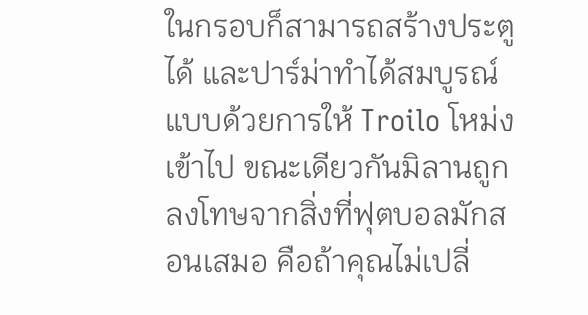ในกรอบก็สามารถสร้างประตูได้ และปาร์ม่าทำได้สมบูรณ์แบบด้วยการให้ Troilo โหม่งเข้าไป ขณะเดียวกันมิลานถูกลงโทษจากสิ่งที่ฟุตบอลมักสอนเสมอ คือถ้าคุณไม่เปลี่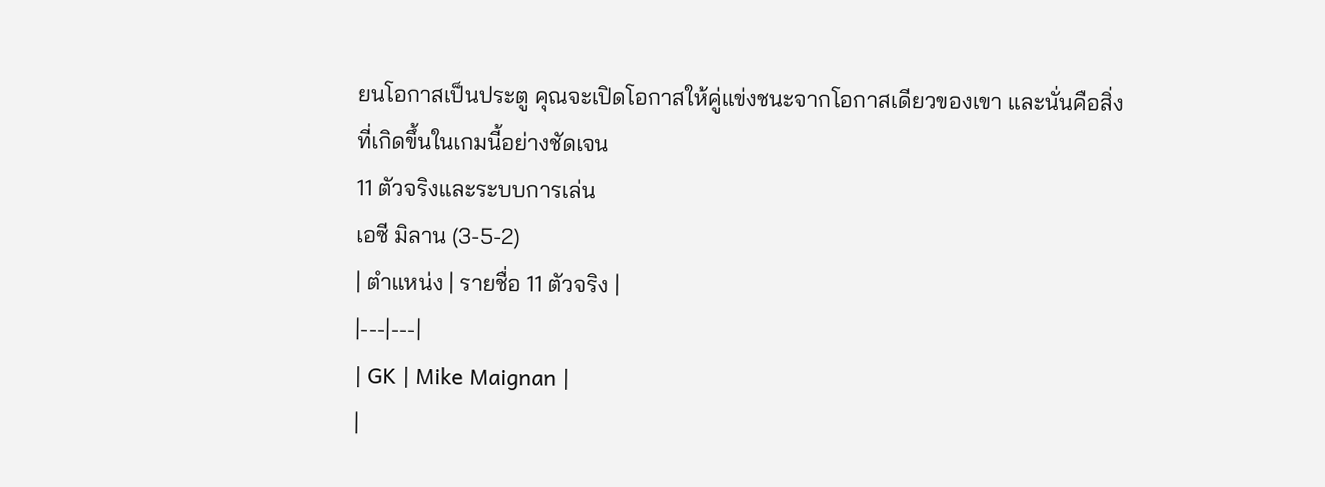ยนโอกาสเป็นประตู คุณจะเปิดโอกาสให้คู่แข่งชนะจากโอกาสเดียวของเขา และนั่นคือสิ่งที่เกิดขึ้นในเกมนี้อย่างชัดเจน
11 ตัวจริงและระบบการเล่น
เอซี มิลาน (3-5-2)
| ตำแหน่ง | รายชื่อ 11 ตัวจริง |
|---|---|
| GK | Mike Maignan |
|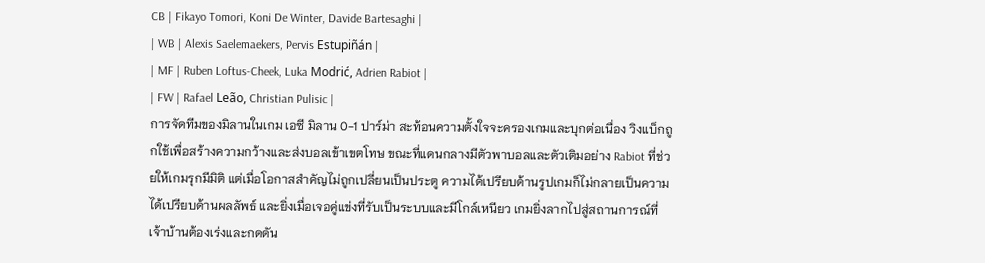CB | Fikayo Tomori, Koni De Winter, Davide Bartesaghi |
| WB | Alexis Saelemaekers, Pervis Estupiñán |
| MF | Ruben Loftus-Cheek, Luka Modrić, Adrien Rabiot |
| FW | Rafael Leão, Christian Pulisic |
การจัดทีมของมิลานในเกม เอซี มิลาน 0-1 ปาร์ม่า สะท้อนความตั้งใจจะครองเกมและบุกต่อเนื่อง วิงแบ็กถูกใช้เพื่อสร้างความกว้างและส่งบอลเข้าเขตโทษ ขณะที่แดนกลางมีตัวพาบอลและตัวเติมอย่าง Rabiot ที่ช่วยให้เกมรุกมีมิติ แต่เมื่อโอกาสสำคัญไม่ถูกเปลี่ยนเป็นประตู ความได้เปรียบด้านรูปเกมก็ไม่กลายเป็นความได้เปรียบด้านผลลัพธ์ และยิ่งเมื่อเจอคู่แข่งที่รับเป็นระบบและมีโกล์เหนียว เกมยิ่งลากไปสู่สถานการณ์ที่เจ้าบ้านต้องเร่งและกดดัน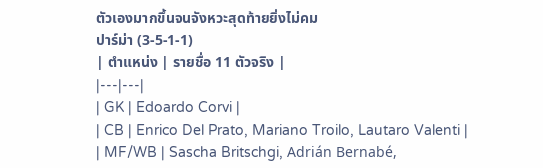ตัวเองมากขึ้นจนจังหวะสุดท้ายยิ่งไม่คม
ปาร์ม่า (3-5-1-1)
| ตำแหน่ง | รายชื่อ 11 ตัวจริง |
|---|---|
| GK | Edoardo Corvi |
| CB | Enrico Del Prato, Mariano Troilo, Lautaro Valenti |
| MF/WB | Sascha Britschgi, Adrián Bernabé,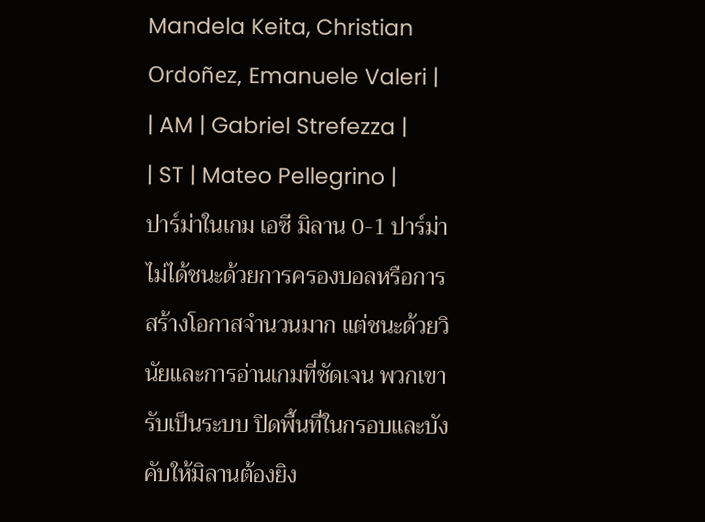Mandela Keita, Christian Ordoñez, Emanuele Valeri |
| AM | Gabriel Strefezza |
| ST | Mateo Pellegrino |
ปาร์ม่าในเกม เอซี มิลาน 0-1 ปาร์ม่า ไม่ได้ชนะด้วยการครองบอลหรือการสร้างโอกาสจำนวนมาก แต่ชนะด้วยวินัยและการอ่านเกมที่ชัดเจน พวกเขารับเป็นระบบ ปิดพื้นที่ในกรอบและบังคับให้มิลานต้องยิง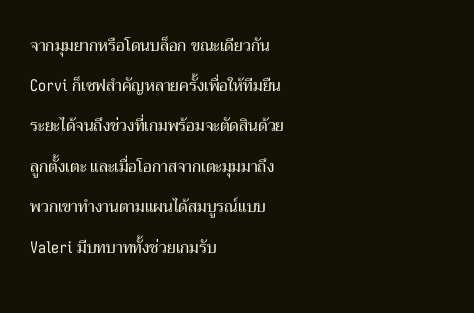จากมุมยากหรือโดนบล็อก ขณะเดียวกัน Corvi ก็เซฟสำคัญหลายครั้งเพื่อให้ทีมยืนระยะได้จนถึงช่วงที่เกมพร้อมจะตัดสินด้วยลูกตั้งเตะ และเมื่อโอกาสจากเตะมุมมาถึง พวกเขาทำงานตามแผนได้สมบูรณ์แบบ Valeri มีบทบาททั้งช่วยเกมรับ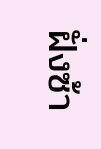ฝั่งซ้า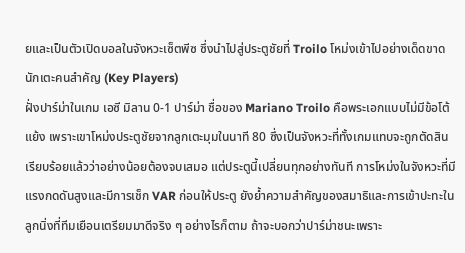ยและเป็นตัวเปิดบอลในจังหวะเซ็ตพีซ ซึ่งนำไปสู่ประตูชัยที่ Troilo โหม่งเข้าไปอย่างเด็ดขาด
นักเตะคนสำคัญ (Key Players)
ฝั่งปาร์ม่าในเกม เอซี มิลาน 0-1 ปาร์ม่า ชื่อของ Mariano Troilo คือพระเอกแบบไม่มีข้อโต้แย้ง เพราะเขาโหม่งประตูชัยจากลูกเตะมุมในนาที 80 ซึ่งเป็นจังหวะที่ทั้งเกมแทบจะถูกตัดสินเรียบร้อยแล้วว่าอย่างน้อยต้องจบเสมอ แต่ประตูนี้เปลี่ยนทุกอย่างทันที การโหม่งในจังหวะที่มีแรงกดดันสูงและมีการเช็ก VAR ก่อนให้ประตู ยังย้ำความสำคัญของสมาธิและการเข้าปะทะในลูกนิ่งที่ทีมเยือนเตรียมมาดีจริง ๆ อย่างไรก็ตาม ถ้าจะบอกว่าปาร์ม่าชนะเพราะ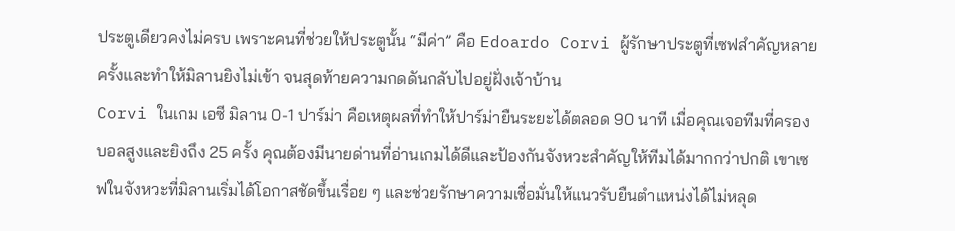ประตูเดียวคงไม่ครบ เพราะคนที่ช่วยให้ประตูนั้น “มีค่า” คือ Edoardo Corvi ผู้รักษาประตูที่เซฟสำคัญหลายครั้งและทำให้มิลานยิงไม่เข้า จนสุดท้ายความกดดันกลับไปอยู่ฝั่งเจ้าบ้าน
Corvi ในเกม เอซี มิลาน 0-1 ปาร์ม่า คือเหตุผลที่ทำให้ปาร์ม่ายืนระยะได้ตลอด 90 นาที เมื่อคุณเจอทีมที่ครองบอลสูงและยิงถึง 25 ครั้ง คุณต้องมีนายด่านที่อ่านเกมได้ดีและป้องกันจังหวะสำคัญให้ทีมได้มากกว่าปกติ เขาเซฟในจังหวะที่มิลานเริ่มได้โอกาสชัดขึ้นเรื่อย ๆ และช่วยรักษาความเชื่อมั่นให้แนวรับยืนตำแหน่งได้ไม่หลุด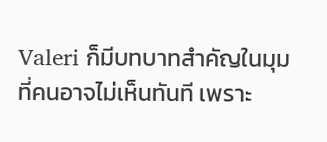Valeri ก็มีบทบาทสำคัญในมุมที่คนอาจไม่เห็นทันที เพราะ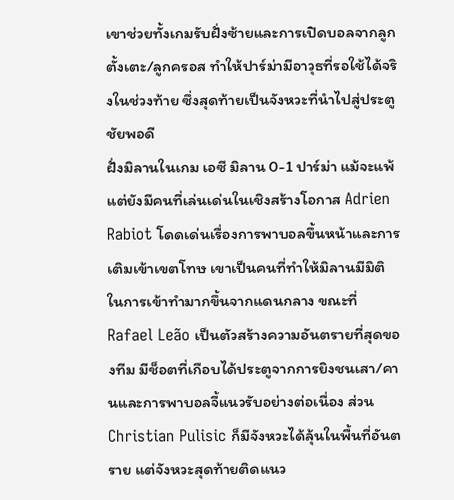เขาช่วยทั้งเกมรับฝั่งซ้ายและการเปิดบอลจากลูกตั้งเตะ/ลูกครอส ทำให้ปาร์ม่ามีอาวุธที่รอใช้ได้จริงในช่วงท้าย ซึ่งสุดท้ายเป็นจังหวะที่นำไปสู่ประตูชัยพอดี
ฝั่งมิลานในเกม เอซี มิลาน 0-1 ปาร์ม่า แม้จะแพ้ แต่ยังมีคนที่เล่นเด่นในเชิงสร้างโอกาส Adrien Rabiot โดดเด่นเรื่องการพาบอลขึ้นหน้าและการเติมเข้าเขตโทษ เขาเป็นคนที่ทำให้มิลานมีมิติในการเข้าทำมากขึ้นจากแดนกลาง ขณะที่ Rafael Leão เป็นตัวสร้างความอันตรายที่สุดของทีม มีช็อตที่เกือบได้ประตูจากการยิงชนเสา/คานและการพาบอลจี้แนวรับอย่างต่อเนื่อง ส่วน Christian Pulisic ก็มีจังหวะได้ลุ้นในพื้นที่อันตราย แต่จังหวะสุดท้ายติดแนว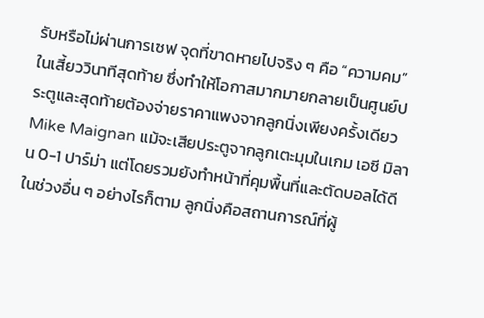รับหรือไม่ผ่านการเซฟ จุดที่ขาดหายไปจริง ๆ คือ “ความคม” ในเสี้ยววินาทีสุดท้าย ซึ่งทำให้โอกาสมากมายกลายเป็นศูนย์ประตูและสุดท้ายต้องจ่ายราคาแพงจากลูกนิ่งเพียงครั้งเดียว
Mike Maignan แม้จะเสียประตูจากลูกเตะมุมในเกม เอซี มิลาน 0-1 ปาร์ม่า แต่โดยรวมยังทำหน้าที่คุมพื้นที่และตัดบอลได้ดีในช่วงอื่น ๆ อย่างไรก็ตาม ลูกนิ่งคือสถานการณ์ที่ผู้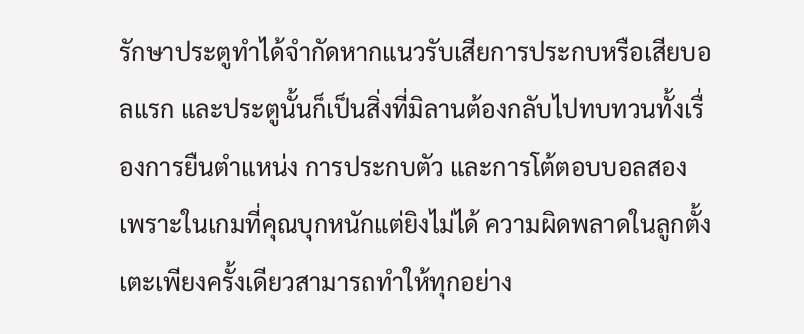รักษาประตูทำได้จำกัดหากแนวรับเสียการประกบหรือเสียบอลแรก และประตูนั้นก็เป็นสิ่งที่มิลานต้องกลับไปทบทวนทั้งเรื่องการยืนตำแหน่ง การประกบตัว และการโต้ตอบบอลสอง เพราะในเกมที่คุณบุกหนักแต่ยิงไม่ได้ ความผิดพลาดในลูกตั้งเตะเพียงครั้งเดียวสามารถทำให้ทุกอย่าง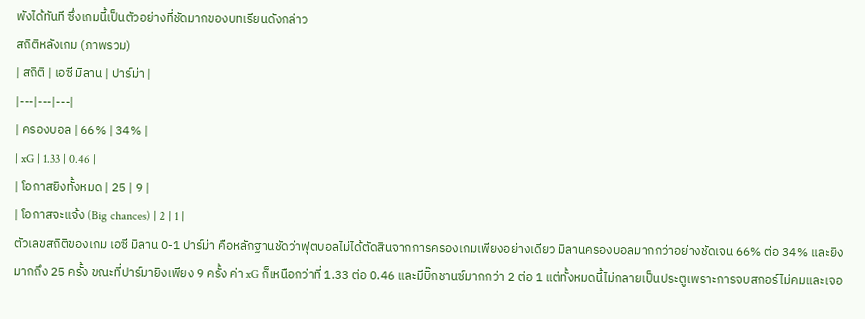พังได้ทันที ซึ่งเกมนี้เป็นตัวอย่างที่ชัดมากของบทเรียนดังกล่าว
สถิติหลังเกม (ภาพรวม)
| สถิติ | เอซี มิลาน | ปาร์ม่า |
|---|---|---|
| ครองบอล | 66% | 34% |
| xG | 1.33 | 0.46 |
| โอกาสยิงทั้งหมด | 25 | 9 |
| โอกาสจะแจ้ง (Big chances) | 2 | 1 |
ตัวเลขสถิติของเกม เอซี มิลาน 0-1 ปาร์ม่า คือหลักฐานชัดว่าฟุตบอลไม่ได้ตัดสินจากการครองเกมเพียงอย่างเดียว มิลานครองบอลมากกว่าอย่างชัดเจน 66% ต่อ 34% และยิงมากถึง 25 ครั้ง ขณะที่ปาร์มายิงเพียง 9 ครั้ง ค่า xG ก็เหนือกว่าที่ 1.33 ต่อ 0.46 และมีบิ๊กชานซ์มากกว่า 2 ต่อ 1 แต่ทั้งหมดนี้ไม่กลายเป็นประตูเพราะการจบสกอร์ไม่คมและเจอ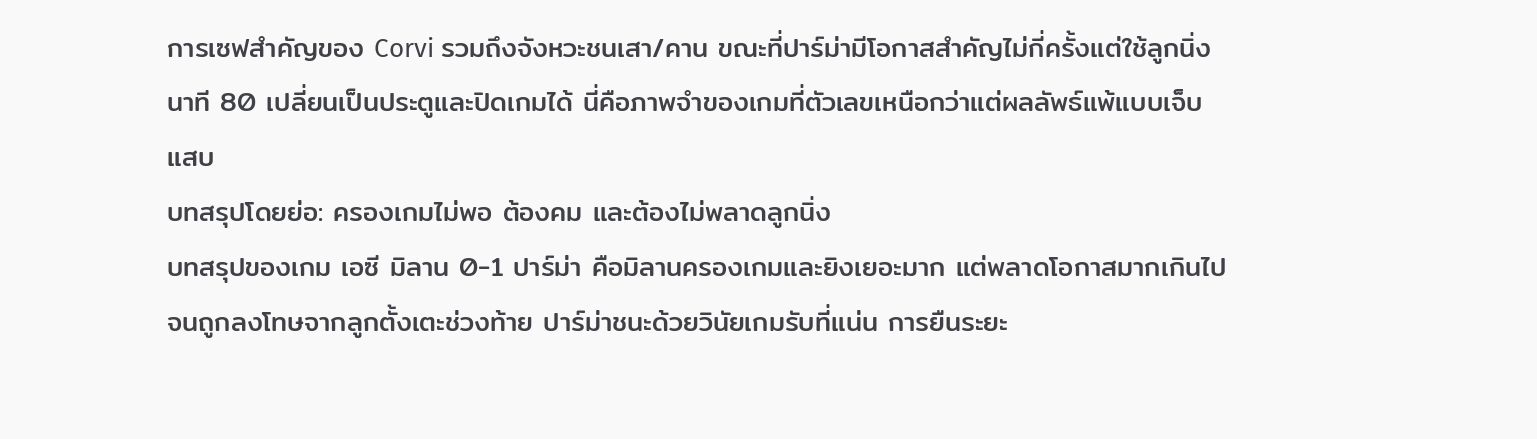การเซฟสำคัญของ Corvi รวมถึงจังหวะชนเสา/คาน ขณะที่ปาร์ม่ามีโอกาสสำคัญไม่กี่ครั้งแต่ใช้ลูกนิ่งนาที 80 เปลี่ยนเป็นประตูและปิดเกมได้ นี่คือภาพจำของเกมที่ตัวเลขเหนือกว่าแต่ผลลัพธ์แพ้แบบเจ็บแสบ
บทสรุปโดยย่อ: ครองเกมไม่พอ ต้องคม และต้องไม่พลาดลูกนิ่ง
บทสรุปของเกม เอซี มิลาน 0-1 ปาร์ม่า คือมิลานครองเกมและยิงเยอะมาก แต่พลาดโอกาสมากเกินไปจนถูกลงโทษจากลูกตั้งเตะช่วงท้าย ปาร์ม่าชนะด้วยวินัยเกมรับที่แน่น การยืนระยะ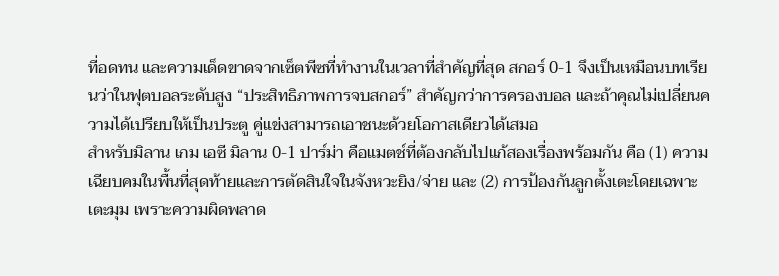ที่อดทน และความเด็ดขาดจากเซ็ตพีซที่ทำงานในเวลาที่สำคัญที่สุด สกอร์ 0-1 จึงเป็นเหมือนบทเรียนว่าในฟุตบอลระดับสูง “ประสิทธิภาพการจบสกอร์” สำคัญกว่าการครองบอล และถ้าคุณไม่เปลี่ยนความได้เปรียบให้เป็นประตู คู่แข่งสามารถเอาชนะด้วยโอกาสเดียวได้เสมอ
สำหรับมิลาน เกม เอซี มิลาน 0-1 ปาร์ม่า คือแมตช์ที่ต้องกลับไปแก้สองเรื่องพร้อมกัน คือ (1) ความเฉียบคมในพื้นที่สุดท้ายและการตัดสินใจในจังหวะยิง/จ่าย และ (2) การป้องกันลูกตั้งเตะโดยเฉพาะเตะมุม เพราะความผิดพลาด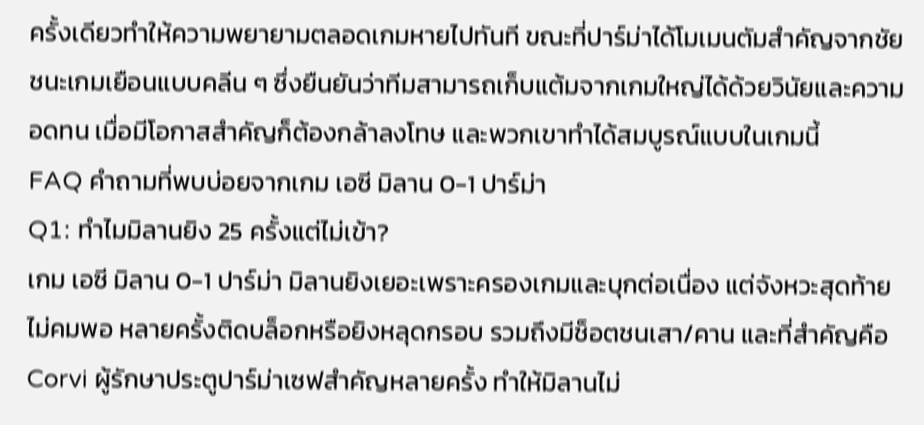ครั้งเดียวทำให้ความพยายามตลอดเกมหายไปทันที ขณะที่ปาร์ม่าได้โมเมนตัมสำคัญจากชัยชนะเกมเยือนแบบคลีน ๆ ซึ่งยืนยันว่าทีมสามารถเก็บแต้มจากเกมใหญ่ได้ด้วยวินัยและความอดทน เมื่อมีโอกาสสำคัญก็ต้องกล้าลงโทษ และพวกเขาทำได้สมบูรณ์แบบในเกมนี้
FAQ คำถามที่พบบ่อยจากเกม เอซี มิลาน 0-1 ปาร์ม่า
Q1: ทำไมมิลานยิง 25 ครั้งแต่ไม่เข้า?
เกม เอซี มิลาน 0-1 ปาร์ม่า มิลานยิงเยอะเพราะครองเกมและบุกต่อเนื่อง แต่จังหวะสุดท้ายไม่คมพอ หลายครั้งติดบล็อกหรือยิงหลุดกรอบ รวมถึงมีช็อตชนเสา/คาน และที่สำคัญคือ Corvi ผู้รักษาประตูปาร์ม่าเซฟสำคัญหลายครั้ง ทำให้มิลานไม่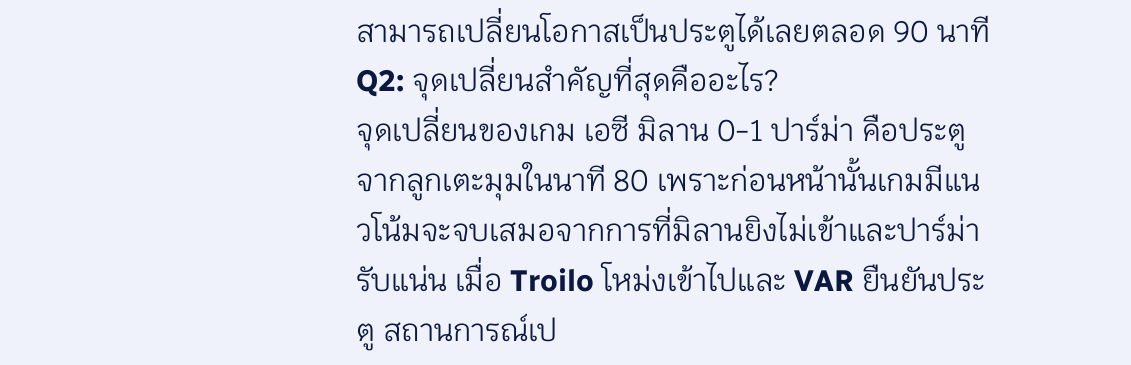สามารถเปลี่ยนโอกาสเป็นประตูได้เลยตลอด 90 นาที
Q2: จุดเปลี่ยนสำคัญที่สุดคืออะไร?
จุดเปลี่ยนของเกม เอซี มิลาน 0-1 ปาร์ม่า คือประตูจากลูกเตะมุมในนาที 80 เพราะก่อนหน้านั้นเกมมีแนวโน้มจะจบเสมอจากการที่มิลานยิงไม่เข้าและปาร์ม่ารับแน่น เมื่อ Troilo โหม่งเข้าไปและ VAR ยืนยันประตู สถานการณ์เป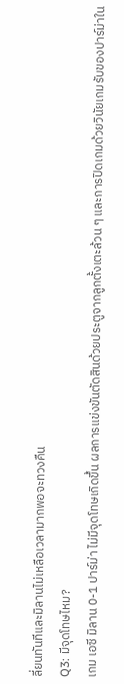ลี่ยนทันทีและมิลานไม่เหลือเวลามากพอจะทวงคืน
Q3: มีจุดโทษไหม?
เกม เอซี มิลาน 0-1 ปาร์ม่า ไม่มีจุดโทษเกิดขึ้น ผลการแข่งขันตัดสินด้วยประตูจากลูกตั้งเตะล้วน ๆ และการปิดเกมด้วยวินัยเกมรับของปาร์ม่าใน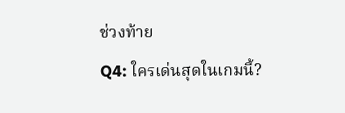ช่วงท้าย
Q4: ใครเด่นสุดในเกมนี้?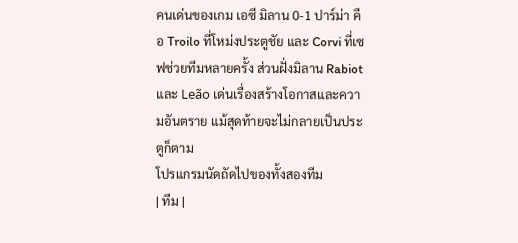คนเด่นของเกม เอซี มิลาน 0-1 ปาร์ม่า คือ Troilo ที่โหม่งประตูชัย และ Corvi ที่เซฟช่วยทีมหลายครั้ง ส่วนฝั่งมิลาน Rabiot และ Leão เด่นเรื่องสร้างโอกาสและความอันตราย แม้สุดท้ายจะไม่กลายเป็นประตูก็ตาม
โปรแกรมนัดถัดไปของทั้งสองทีม
| ทีม |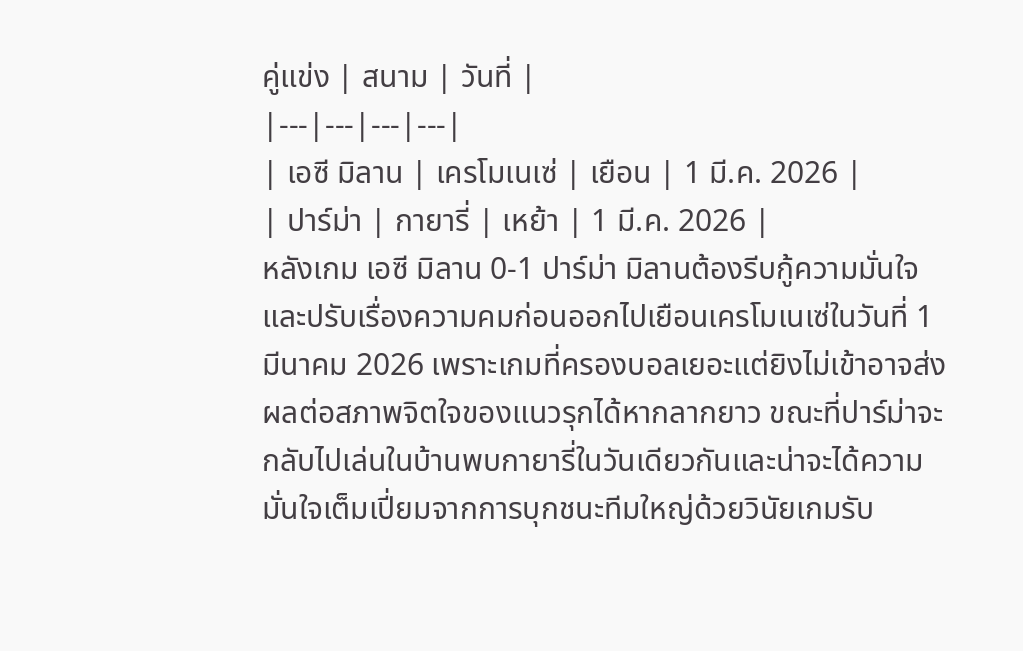คู่แข่ง | สนาม | วันที่ |
|---|---|---|---|
| เอซี มิลาน | เครโมเนเซ่ | เยือน | 1 มี.ค. 2026 |
| ปาร์ม่า | กายารี่ | เหย้า | 1 มี.ค. 2026 |
หลังเกม เอซี มิลาน 0-1 ปาร์ม่า มิลานต้องรีบกู้ความมั่นใจและปรับเรื่องความคมก่อนออกไปเยือนเครโมเนเซ่ในวันที่ 1 มีนาคม 2026 เพราะเกมที่ครองบอลเยอะแต่ยิงไม่เข้าอาจส่งผลต่อสภาพจิตใจของแนวรุกได้หากลากยาว ขณะที่ปาร์ม่าจะกลับไปเล่นในบ้านพบกายารี่ในวันเดียวกันและน่าจะได้ความมั่นใจเต็มเปี่ยมจากการบุกชนะทีมใหญ่ด้วยวินัยเกมรับ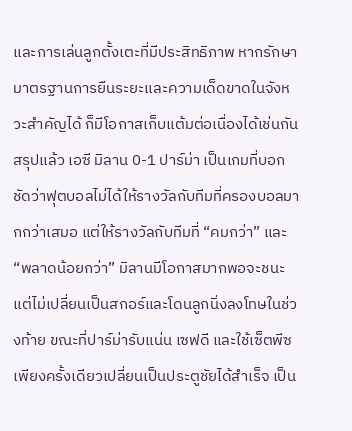และการเล่นลูกตั้งเตะที่มีประสิทธิภาพ หากรักษามาตรฐานการยืนระยะและความเด็ดขาดในจังหวะสำคัญได้ ก็มีโอกาสเก็บแต้มต่อเนื่องได้เช่นกัน
สรุปแล้ว เอซี มิลาน 0-1 ปาร์ม่า เป็นเกมที่บอกชัดว่าฟุตบอลไม่ได้ให้รางวัลกับทีมที่ครองบอลมากกว่าเสมอ แต่ให้รางวัลกับทีมที่ “คมกว่า” และ “พลาดน้อยกว่า” มิลานมีโอกาสมากพอจะชนะ แต่ไม่เปลี่ยนเป็นสกอร์และโดนลูกนิ่งลงโทษในช่วงท้าย ขณะที่ปาร์ม่ารับแน่น เซฟดี และใช้เซ็ตพีซเพียงครั้งเดียวเปลี่ยนเป็นประตูชัยได้สำเร็จ เป็น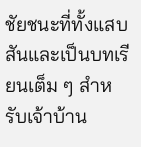ชัยชนะที่ทั้งแสบสันและเป็นบทเรียนเต็ม ๆ สำหรับเจ้าบ้าน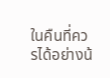ในคืนที่ควรได้อย่างน้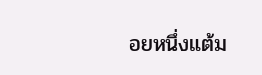อยหนึ่งแต้ม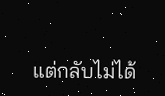แต่กลับไม่ได้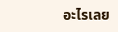อะไรเลย